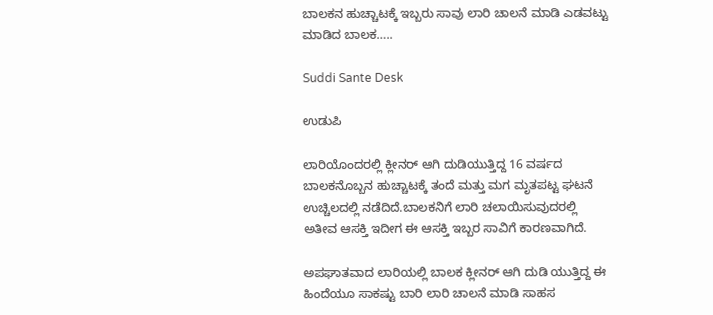ಬಾಲಕನ ಹುಚ್ಚಾಟಕ್ಕೆ ಇಬ್ಬರು ಸಾವು ಲಾರಿ ಚಾಲನೆ ಮಾಡಿ ಎಡವಟ್ಟು ಮಾಡಿದ ಬಾಲಕ…..

Suddi Sante Desk

ಉಡುಪಿ

ಲಾರಿಯೊಂದರಲ್ಲಿ ಕ್ಲೀನರ್ ಆಗಿ ದುಡಿಯುತ್ತಿದ್ದ 16 ವರ್ಷದ ಬಾಲಕನೊಬ್ಬನ ಹುಚ್ಚಾಟಕ್ಕೆ ತಂದೆ ಮತ್ತು ಮಗ ಮೃತಪಟ್ಟ ಘಟನೆ ಉಚ್ಚಿಲದಲ್ಲಿ ನಡೆದಿದೆ.ಬಾಲಕನಿಗೆ ಲಾರಿ ಚಲಾಯಿಸುವುದರಲ್ಲಿ ಅತೀವ ಆಸಕ್ತಿ ಇದೀಗ ಈ ಆಸಕ್ತಿ ಇಬ್ಬರ ಸಾವಿಗೆ ಕಾರಣವಾಗಿದೆ.

ಅಪಘಾತವಾದ ಲಾರಿಯಲ್ಲಿ ಬಾಲಕ ಕ್ಲೀನರ್ ಆಗಿ ದುಡಿ ಯುತ್ತಿದ್ದ ಈ ಹಿಂದೆಯೂ ಸಾಕಷ್ಟು ಬಾರಿ ಲಾರಿ ಚಾಲನೆ ಮಾಡಿ ಸಾಹಸ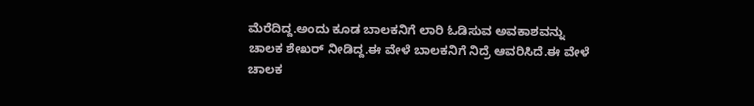ಮೆರೆದಿದ್ದ.ಅಂದು ಕೂಡ ಬಾಲಕನಿಗೆ ಲಾರಿ ಓಡಿಸುವ ಅವಕಾಶವನ್ನು ಚಾಲಕ ಶೇಖರ್ ನೀಡಿದ್ದ.ಈ ವೇಳೆ ಬಾಲಕನಿಗೆ ನಿದ್ರೆ ಆವರಿಸಿದೆ.ಈ ವೇಳೆ ಚಾಲಕ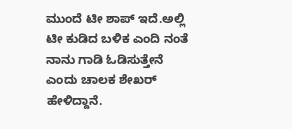ಮುಂದೆ ಟೀ ಶಾಪ್ ಇದೆ.ಅಲ್ಲಿ ಟೀ ಕುಡಿದ ಬಳಿಕ ಎಂದಿ ನಂತೆ ನಾನು ಗಾಡಿ ಓಡಿಸುತ್ತೇನೆ ಎಂದು ಚಾಲಕ ಶೇಖರ್ ಹೇಳಿದ್ದಾನೆ.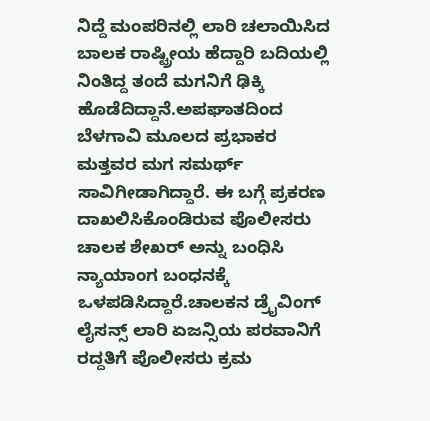ನಿದ್ದೆ ಮಂಪರಿನಲ್ಲಿ ಲಾರಿ ಚಲಾಯಿಸಿದ ಬಾಲಕ ರಾಷ್ಟ್ರೀಯ ಹೆದ್ದಾರಿ ಬದಿಯಲ್ಲಿ ನಿಂತಿದ್ದ ತಂದೆ ಮಗನಿಗೆ ಢಿಕ್ಕಿ ಹೊಡೆದಿದ್ದಾನೆ.ಅಪಘಾತದಿಂದ ಬೆಳಗಾವಿ ಮೂಲದ ಪ್ರಭಾಕರ ಮತ್ತವರ ಮಗ ಸಮರ್ಥ್ ಸಾವಿಗೀಡಾಗಿದ್ದಾರೆ. ಈ ಬಗ್ಗೆ ಪ್ರಕರಣ ದಾಖಲಿಸಿಕೊಂಡಿರುವ ಪೊಲೀಸರು ಚಾಲಕ ಶೇಖರ್ ಅನ್ನು ಬಂಧಿಸಿ ನ್ಯಾಯಾಂಗ ಬಂಧನಕ್ಕೆ ಒಳಪಡಿಸಿದ್ದಾರೆ.ಚಾಲಕನ ಡ್ರೈವಿಂಗ್ ಲೈಸನ್ಸ್ ಲಾರಿ ಏಜನ್ಸಿಯ ಪರವಾನಿಗೆ ರದ್ದತಿಗೆ ಪೊಲೀಸರು ಕ್ರಮ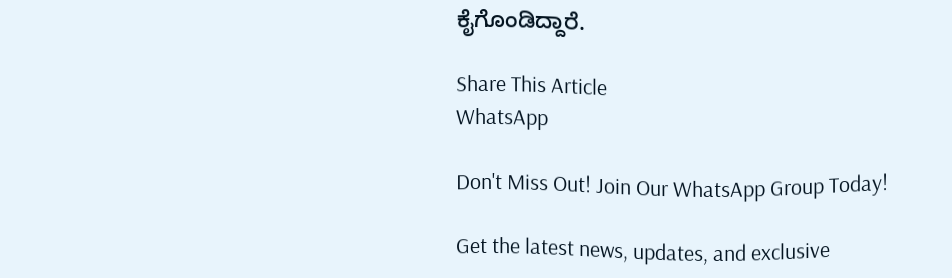ಕೈಗೊಂಡಿದ್ದಾರೆ.

Share This Article
WhatsApp

Don't Miss Out! Join Our WhatsApp Group Today!

Get the latest news, updates, and exclusive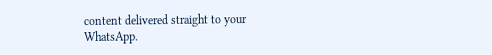content delivered straight to your WhatsApp.